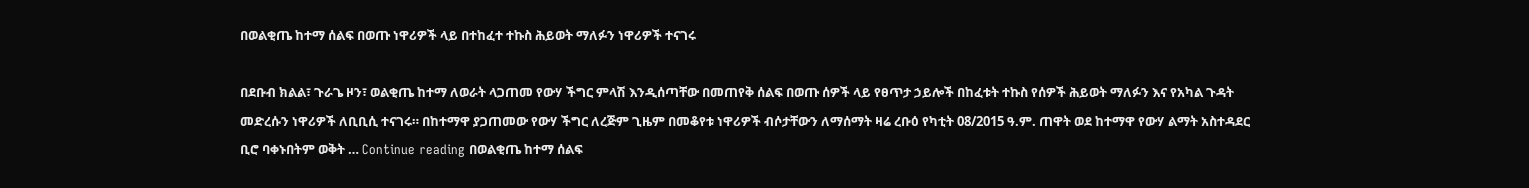በወልቂጤ ከተማ ሰልፍ በወጡ ነዋሪዎች ላይ በተከፈተ ተኩስ ሕይወት ማለፉን ነዋሪዎች ተናገሩ

በደቡብ ክልል፣ ጉራጌ ዞን፣ ወልቂጤ ከተማ ለወራት ላጋጠመ የውሃ ችግር ምላሽ እንዲሰጣቸው በመጠየቅ ሰልፍ በወጡ ሰዎች ላይ የፀጥታ ኃይሎች በከፈቱት ተኩስ የሰዎች ሕይወት ማለፉን እና የአካል ጉዳት መድረሱን ነዋሪዎች ለቢቢሲ ተናገሩ። በከተማዋ ያጋጠመው የውሃ ችግር ለረጅም ጊዜም በመቆየቱ ነዋሪዎች ብሶታቸውን ለማሰማት ዛሬ ረቡዕ የካቲት 08/2015 ዓ.ም. ጠዋት ወደ ከተማዋ የውሃ ልማት አስተዳደር ቢሮ ባቀኑበትም ወቅት … Continue reading በወልቂጤ ከተማ ሰልፍ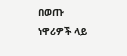በወጡ ነዋሪዎች ላይ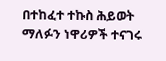በተከፈተ ተኩስ ሕይወት ማለፉን ነዋሪዎች ተናገሩ